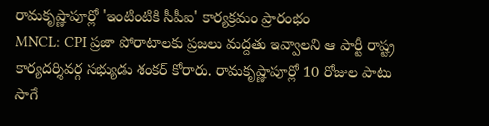రామకృష్ణాపూర్లో 'ఇంటింటికి సీపీఐ' కార్యక్రమం ప్రారంభం
MNCL: CPI ప్రజా పోరాటాలకు ప్రజలు మద్దతు ఇవ్వాలని ఆ పార్టీ రాష్ట్ర కార్యదర్శివర్గ సభ్యుడు శంకర్ కోరారు. రామకృష్ణాపూర్లో 10 రోజుల పాటు సాగే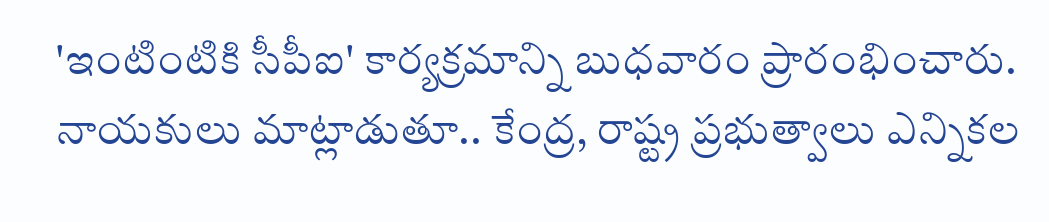'ఇంటింటికి సీపీఐ' కార్యక్రమాన్ని బుధవారం ప్రారంభించారు. నాయకులు మాట్లాడుతూ.. కేంద్ర, రాష్ట్ర ప్రభుత్వాలు ఎన్నికల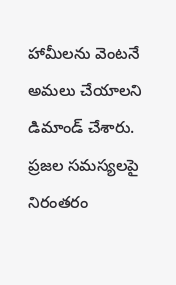హామీలను వెంటనే అమలు చేయాలని డిమాండ్ చేశారు. ప్రజల సమస్యలపై నిరంతరం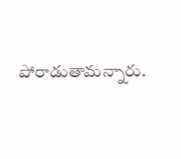పోరాడుతామన్నారు.